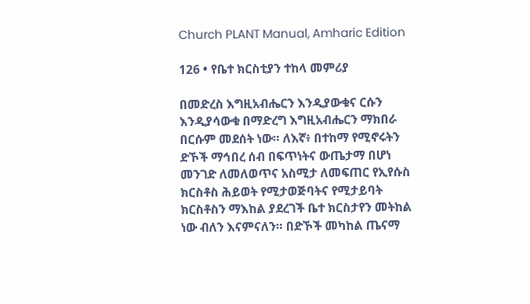Church PLANT Manual, Amharic Edition

126 • የቤተ ክርስቲያን ተከላ መምሪያ

በመድረስ እግዚአብሔርን እንዲያውቁና ርሱን እንዲያሳውቁ በማድረግ እግዚአብሔርን ማክበራ በርሱም መደሰት ነው። ለእኛ፥ በተከማ የሚኖሩትን ድኾች ማኅበረ ሰብ በፍጥነትና ውጤታማ በሆነ መንገድ ለመለወጥና አስሚታ ለመፍጠር የኢየሱስ ክርስቶስ ሕይወት የሚታወጅባትና የሚታይባት ክርስቶስን ማእከል ያደረገች ቤተ ክርስታየን መትከል ነው ብለን እናምናለን። በድኾች መካከል ጤናማ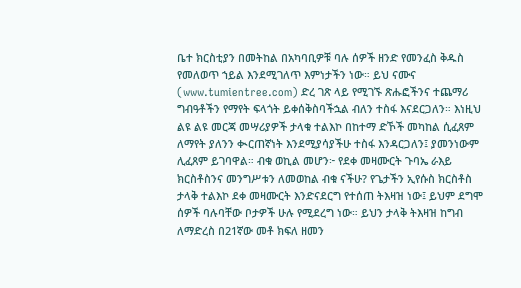ቤተ ክርስቲያን በመትከል በአካባቢዎቹ ባሉ ሰዎች ዘንድ የመንፈስ ቅዱስ የመለወጥ ኀይል እንደሚገለጥ እምነታችን ነው። ይህ ናሙና (www.tumientree.com) ድረ ገጽ ላይ የሚገኙ ጽሑፎችንና ተጨማሪ ግብዓቶችን የማየት ፍላጎት ይቀሰቅስባችኋል ብለን ተስፋ እናደርጋለን። እነዚህ ልዩ ልዩ መርጃ መሣሪያዎች ታላቁ ተልእኮ በከተማ ድኾች መካከል ሲፈጸም ለማየት ያለንን ቊርጠኛነት እንደሚያሳያችሁ ተስፋ እንዳርጋለን፤ ያመንነውም ሊፈጸም ይገባዋል። ብቁ ወኪል መሆን፦ የደቀ መዛሙርት ጉባኤ ራእይ ክርስቶስንና መንግሥቱን ለመወከል ብቁ ናችሁ? የጌታችን ኢየሱስ ክርስቶስ ታላቅ ተልእኮ ደቀ መዛሙርት እንድናደርግ የተሰጠ ትእዛዝ ነው፤ ይህም ደግሞ ሰዎች ባሉባቸው ቦታዎች ሁሉ የሚደረግ ነው። ይህን ታላቅ ትእዛዝ ከግብ ለማድረስ በ21ኛው መቶ ክፍለ ዘመን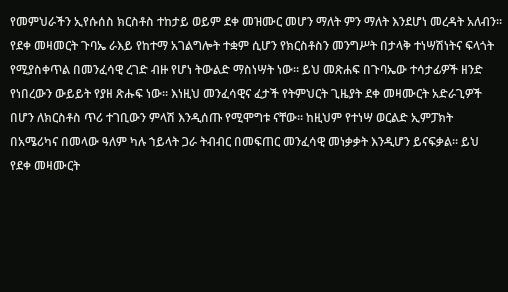የመምህራችን ኢየሱሰስ ክርስቶስ ተከታይ ወይም ደቀ መዝሙር መሆን ማለት ምን ማለት እንደሆነ መረዳት አለብን። የደቀ መዛመርት ጉባኤ ራእይ የከተማ አገልግሎት ተቋም ሲሆን የክርስቶስን መንግሥት በታላቅ ተነሣሽነትና ፍላጎት የሚያስቀጥል በመንፈሳዊ ረገድ ብዙ የሆነ ትውልድ ማስነሣት ነው። ይህ መጽሐፍ በጉባኤው ተሳታፊዎች ዘንድ የነበረውን ውይይት የያዘ ጽሑፍ ነው። እነዚህ መንፈሳዊና ፈታች የትምህርት ጊዜያት ደቀ መዛሙርት አድራጊዎች በሆን ለክርስቶስ ጥሪ ተገቢውን ምላሽ እንዲሰጡ የሚሞግቱ ናቸው። ከዚህም የተነሣ ወርልድ ኢምፓክት በአሜሪካና በመላው ዓለም ካሉ ኀይላት ጋራ ትብብር በመፍጠር መንፈሳዊ መነቃቃት እንዲሆን ይናፍቃል። ይህ የደቀ መዛሙርት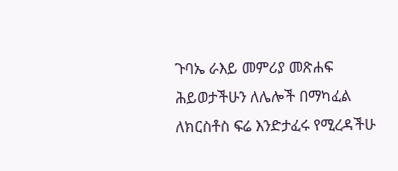ጉባኤ ራእይ መምሪያ መጽሐፍ ሕይወታችሁን ለሌሎች በማካፈል ለክርስቶስ ፍሬ እንድታፈሩ የሚረዳችሁ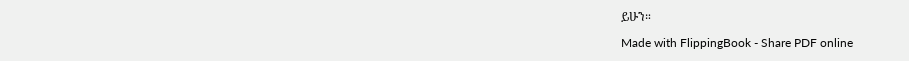ይሁን።

Made with FlippingBook - Share PDF online